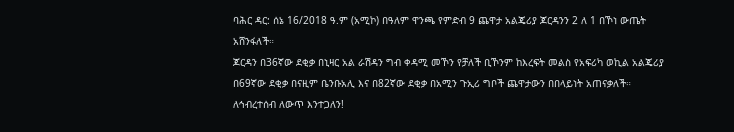ባሕር ዳር: ሰኔ 16/2018 ዓ.ም (አሚኮ) በዓለም ዋንጫ የምድብ 9 ጨዋታ አልጄሪያ ጆርዳንን 2 ለ 1 በኾነ ውጤት አሸንፋለች።
ጆርዳን በ36ኛው ደቂቃ በኒዛር አል ራሽዳን ግብ ቀዳሚ መኾን የቻለች ቢኾንም ከእረፍት መልስ የአፍሪካ ወኪል አልጄሪያ በ69ኛው ደቂቃ በናዚም ቤንቡአሊ እና በ82ኛው ደቂቃ በአሚን ጉኢሪ ግቦች ጨዋታውን በበላይነት አጠናቃለች።
ለኅብረተሰብ ለውጥ እንተጋለን!